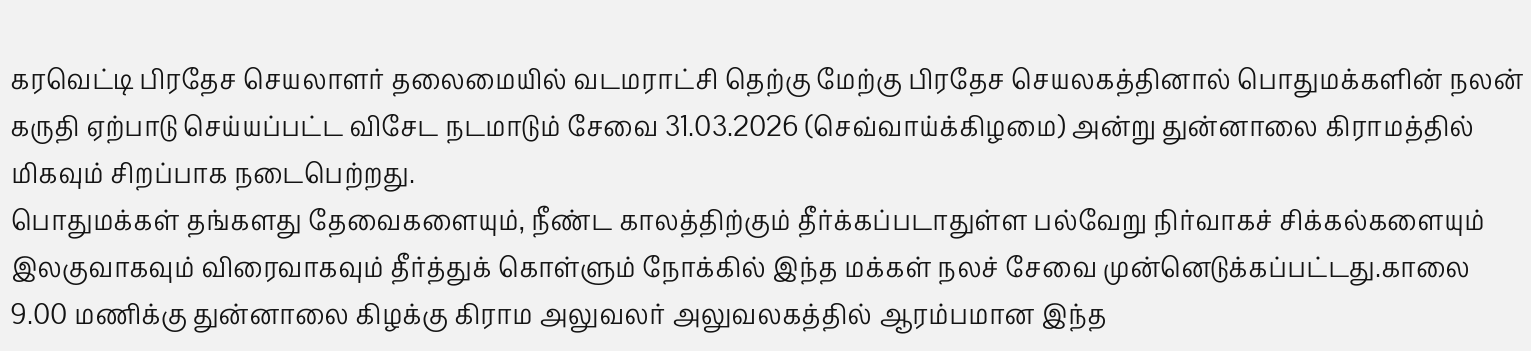கரவெட்டி பிரதேச செயலாளர் தலைமையில் வடமராட்சி தெற்கு மேற்கு பிரதேச செயலகத்தினால் பொதுமக்களின் நலன் கருதி ஏற்பாடு செய்யப்பட்ட விசேட நடமாடும் சேவை 31.03.2026 (செவ்வாய்க்கிழமை) அன்று துன்னாலை கிராமத்தில் மிகவும் சிறப்பாக நடைபெற்றது.
பொதுமக்கள் தங்களது தேவைகளையும், நீண்ட காலத்திற்கும் தீர்க்கப்படாதுள்ள பல்வேறு நிர்வாகச் சிக்கல்களையும் இலகுவாகவும் விரைவாகவும் தீர்த்துக் கொள்ளும் நோக்கில் இந்த மக்கள் நலச் சேவை முன்னெடுக்கப்பட்டது.காலை 9.00 மணிக்கு துன்னாலை கிழக்கு கிராம அலுவலர் அலுவலகத்தில் ஆரம்பமான இந்த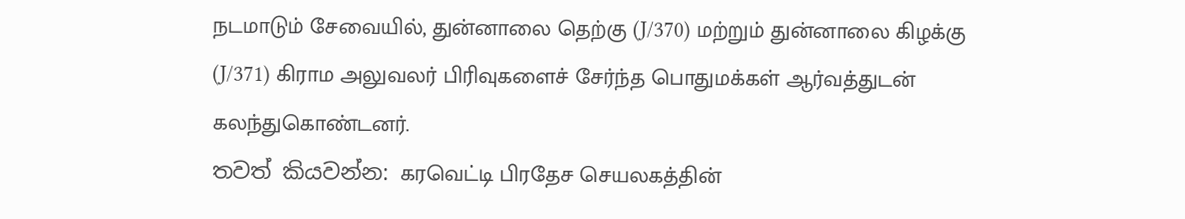நடமாடும் சேவையில், துன்னாலை தெற்கு (J/370) மற்றும் துன்னாலை கிழக்கு (J/371) கிராம அலுவலர் பிரிவுகளைச் சேர்ந்த பொதுமக்கள் ஆர்வத்துடன் கலந்துகொண்டனர்.
තවත් කියවන්න: கரவெட்டி பிரதேச செயலகத்தின்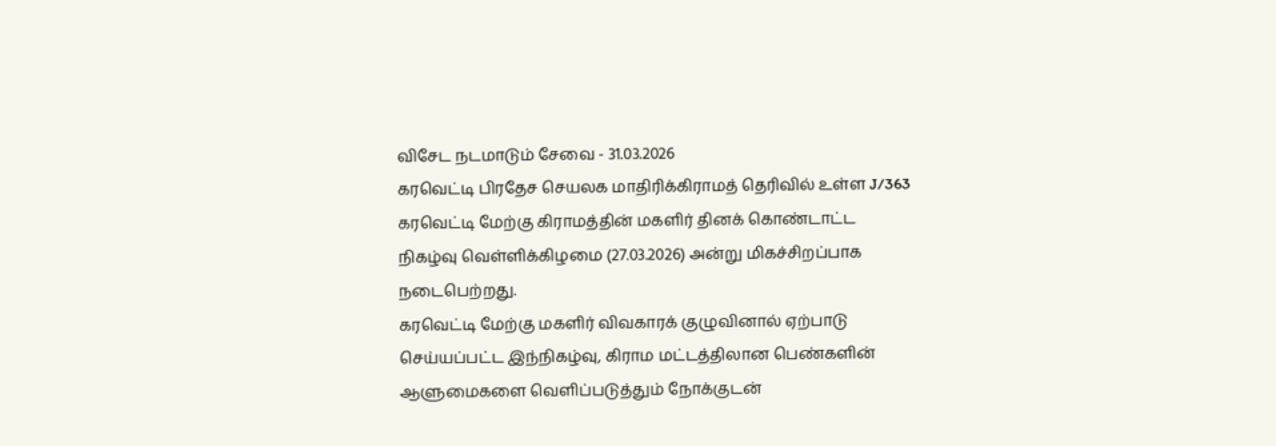விசேட நடமாடும் சேவை - 31.03.2026
கரவெட்டி பிரதேச செயலக மாதிரிக்கிராமத் தெரிவில் உள்ள J/363 கரவெட்டி மேற்கு கிராமத்தின் மகளிர் தினக் கொண்டாட்ட நிகழ்வு வெள்ளிக்கிழமை (27.03.2026) அன்று மிகச்சிறப்பாக நடைபெற்றது.
கரவெட்டி மேற்கு மகளிர் விவகாரக் குழுவினால் ஏற்பாடு செய்யப்பட்ட இந்நிகழ்வு, கிராம மட்டத்திலான பெண்களின் ஆளுமைகளை வெளிப்படுத்தும் நோக்குடன்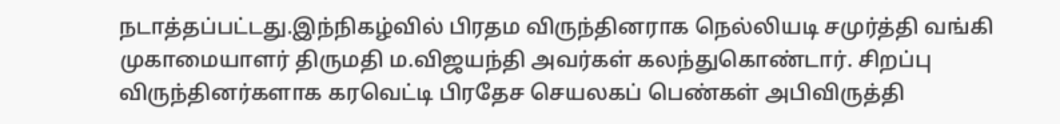நடாத்தப்பட்டது.இந்நிகழ்வில் பிரதம விருந்தினராக நெல்லியடி சமுர்த்தி வங்கி முகாமையாளர் திருமதி ம.விஜயந்தி அவர்கள் கலந்துகொண்டார். சிறப்பு விருந்தினர்களாக கரவெட்டி பிரதேச செயலகப் பெண்கள் அபிவிருத்தி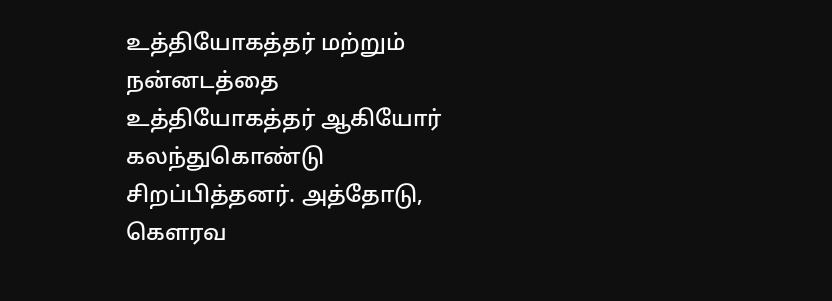உத்தியோகத்தர் மற்றும் நன்னடத்தை உத்தியோகத்தர் ஆகியோர் கலந்துகொண்டு சிறப்பித்தனர். அத்தோடு, கௌரவ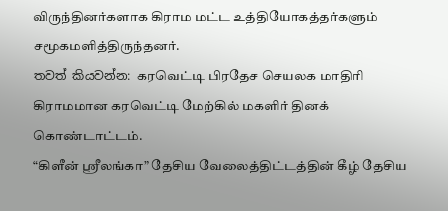விருந்தினர்களாக கிராம மட்ட உத்தியோகத்தர்களும் சமூகமளித்திருந்தனர்.
තවත් කියවන්න: கரவெட்டி பிரதேச செயலக மாதிரி கிராமமான கரவெட்டி மேற்கில் மகளிர் தினக் கொண்டாட்டம்.
“கிளீன் ஸ்ரீலங்கா” தேசிய வேலைத்திட்டத்தின் கீழ் தேசிய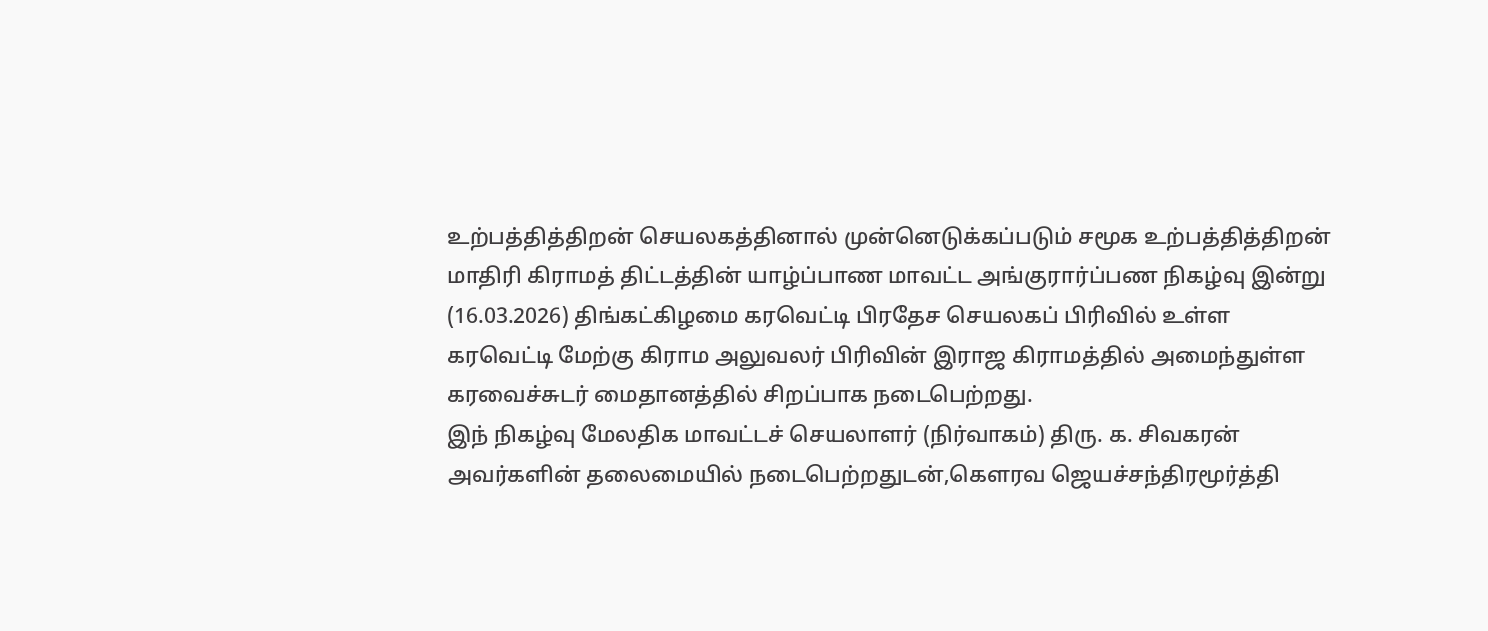உற்பத்தித்திறன் செயலகத்தினால் முன்னெடுக்கப்படும் சமூக உற்பத்தித்திறன் மாதிரி கிராமத் திட்டத்தின் யாழ்ப்பாண மாவட்ட அங்குரார்ப்பண நிகழ்வு இன்று (16.03.2026) திங்கட்கிழமை கரவெட்டி பிரதேச செயலகப் பிரிவில் உள்ள கரவெட்டி மேற்கு கிராம அலுவலர் பிரிவின் இராஜ கிராமத்தில் அமைந்துள்ள கரவைச்சுடர் மைதானத்தில் சிறப்பாக நடைபெற்றது.
இந் நிகழ்வு மேலதிக மாவட்டச் செயலாளர் (நிர்வாகம்) திரு. க. சிவகரன் அவர்களின் தலைமையில் நடைபெற்றதுடன்,கௌரவ ஜெயச்சந்திரமூர்த்தி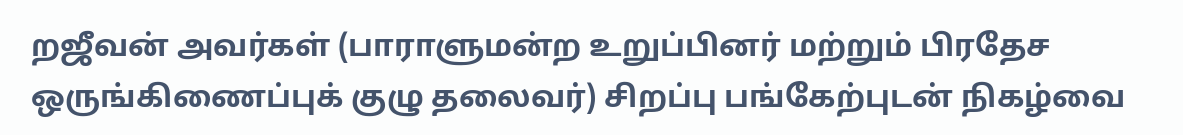றஜீவன் அவர்கள் (பாராளுமன்ற உறுப்பினர் மற்றும் பிரதேச ஒருங்கிணைப்புக் குழு தலைவர்) சிறப்பு பங்கேற்புடன் நிகழ்வை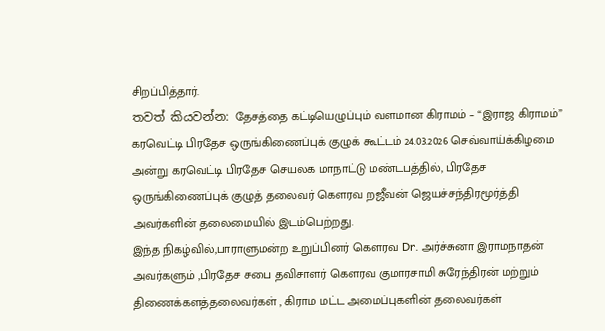சிறப்பித்தார்.
තවත් කියවන්න: தேசத்தை கட்டியெழுப்பும் வளமான கிராமம் – “இராஜ கிராமம்”
கரவெட்டி பிரதேச ஒருங்கிணைப்புக் குழுக் கூட்டம் 24.03.2026 செவ்வாய்க்கிழமை அன்று கரவெட்டி பிரதேச செயலக மாநாட்டு மண்டபத்தில், பிரதேச ஒருங்கிணைப்புக் குழுத் தலைவர் கௌரவ றஜீவன் ஜெயச்சந்திரமூர்த்தி அவர்களின் தலைமையில் இடம்பெற்றது.
இந்த நிகழ்வில்,பாராளுமன்ற உறுப்பினர் கௌரவ Dr. அர்ச்சுனா இராமநாதன் அவர்களும் ,பிரதேச சபை தவிசாளர் கௌரவ குமாரசாமி சுரேந்திரன் மற்றும் திணைக்களத்தலைவர்கள் , கிராம மட்ட அமைப்புகளின் தலைவர்கள்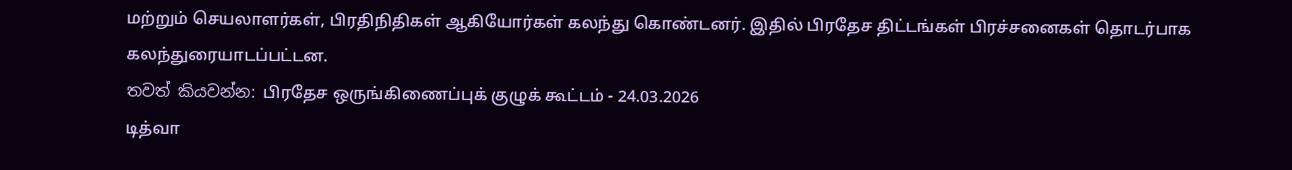மற்றும் செயலாளர்கள், பிரதிநிதிகள் ஆகியோர்கள் கலந்து கொண்டனர். இதில் பிரதேச திட்டங்கள் பிரச்சனைகள் தொடர்பாக கலந்துரையாடப்பட்டன.
තවත් කියවන්න: பிரதேச ஒருங்கிணைப்புக் குழுக் கூட்டம் - 24.03.2026
டித்வா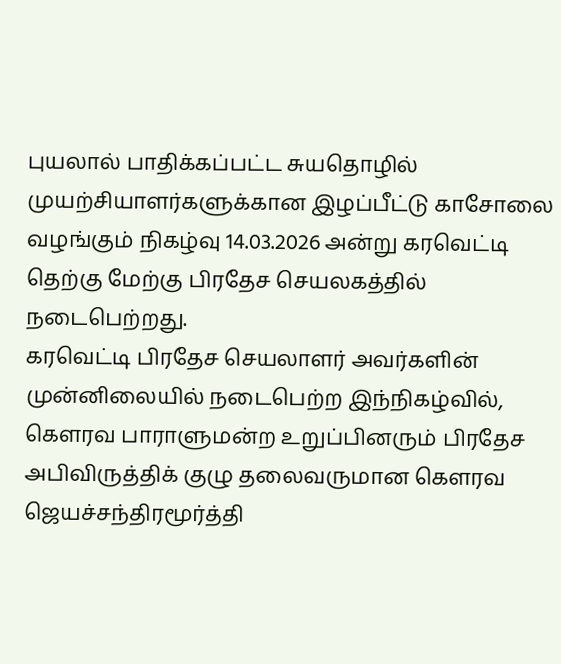புயலால் பாதிக்கப்பட்ட சுயதொழில் முயற்சியாளர்களுக்கான இழப்பீட்டு காசோலை வழங்கும் நிகழ்வு 14.03.2026 அன்று கரவெட்டி தெற்கு மேற்கு பிரதேச செயலகத்தில் நடைபெற்றது.
கரவெட்டி பிரதேச செயலாளர் அவர்களின் முன்னிலையில் நடைபெற்ற இந்நிகழ்வில், கௌரவ பாராளுமன்ற உறுப்பினரும் பிரதேச அபிவிருத்திக் குழு தலைவருமான கௌரவ ஜெயச்சந்திரமூர்த்தி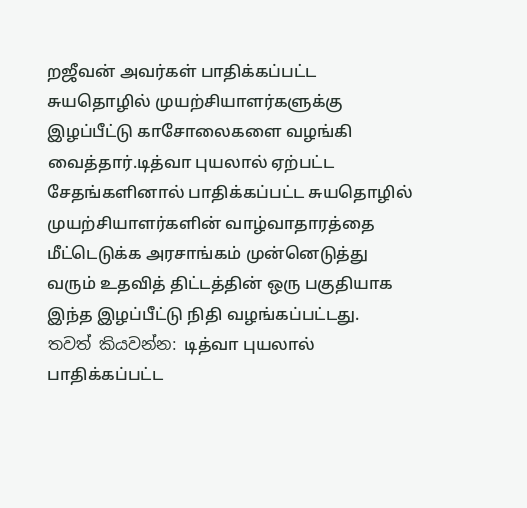றஜீவன் அவர்கள் பாதிக்கப்பட்ட சுயதொழில் முயற்சியாளர்களுக்கு இழப்பீட்டு காசோலைகளை வழங்கி வைத்தார்.டித்வா புயலால் ஏற்பட்ட சேதங்களினால் பாதிக்கப்பட்ட சுயதொழில் முயற்சியாளர்களின் வாழ்வாதாரத்தை மீட்டெடுக்க அரசாங்கம் முன்னெடுத்து வரும் உதவித் திட்டத்தின் ஒரு பகுதியாக இந்த இழப்பீட்டு நிதி வழங்கப்பட்டது.
තවත් කියවන්න: டித்வா புயலால் பாதிக்கப்பட்ட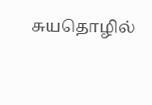சுயதொழில்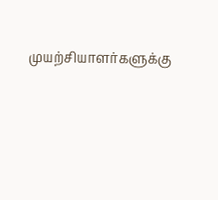முயற்சியாளர்களுக்கு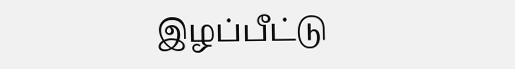இழப்பீட்டு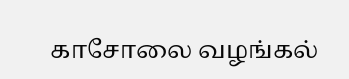காசோலை வழங்கல்